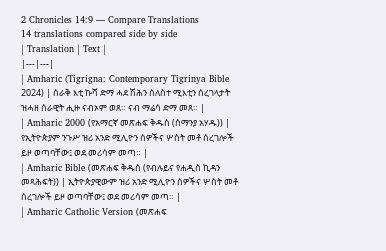2 Chronicles 14:9 — Compare Translations
14 translations compared side by side
| Translation | Text |
|---|---|
| Amharic (Tigrigna: Contemporary Tigrinya Bible 2024) | ሰራቅ እቲ ኩሻ ድማ ሓደ ሽሕን ሰለስተ ሚእቲን ሰረገላታት ዝሓዘ ሰራዊት ሒዙ ናብኦም ወጸ። ናብ ማሬሳ ድማ መጸ። |
| Amharic 2000 (የአማርኛ መጽሐፍ ቅዱስ (ሰማንያ አሃዱ)) | የኢትዮጵያም ንጉሥ ዝሪ አንድ ሚሊዮን ሰዎችና ሦስት መቶ ሰረገሎች ይዞ ወጣባቸው፤ ወደ መሪሳም መጣ። |
| Amharic Bible (መጽሐፍ ቅዱስ (የብሉይና የሐዲስ ኪዳን መጻሕፍት)) | ኢትዮጵያዊውም ዝሪ አንድ ሚሊዮን ሰዎችና ሦስት መቶ ሰረገሎች ይዞ ወጣባቸው፤ ወደ መሪሳም መጣ። |
| Amharic Catholic Version (መጽሐፍ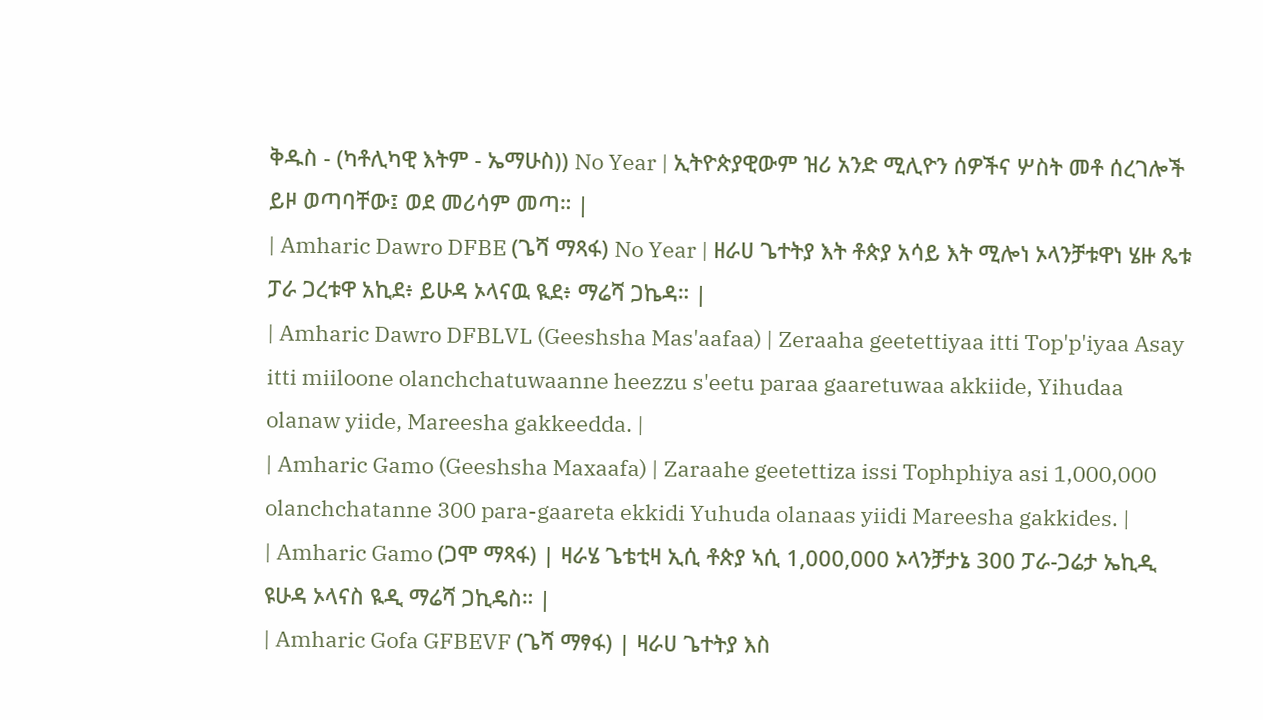ቅዱስ - (ካቶሊካዊ እትም - ኤማሁስ)) No Year | ኢትዮጵያዊውም ዝሪ አንድ ሚሊዮን ሰዎችና ሦስት መቶ ሰረገሎች ይዞ ወጣባቸው፤ ወደ መሪሳም መጣ። |
| Amharic Dawro DFBE (ጌሻ ማጻፋ) No Year | ዘራሀ ጌተትያ እት ቶጵያ አሳይ እት ሚሎነ ኦላንቻቱዋነ ሄዙ ጼቱ ፓራ ጋረቱዋ አኪደ፥ ይሁዳ ኦላናዉ ዪደ፥ ማሬሻ ጋኬዳ። |
| Amharic Dawro DFBLVL (Geeshsha Mas'aafaa) | Zeraaha geetettiyaa itti Top'p'iyaa Asay itti miiloone olanchchatuwaanne heezzu s'eetu paraa gaaretuwaa akkiide, Yihudaa olanaw yiide, Mareesha gakkeedda. |
| Amharic Gamo (Geeshsha Maxaafa) | Zaraahe geetettiza issi Tophphiya asi 1,000,000 olanchchatanne 300 para-gaareta ekkidi Yuhuda olanaas yiidi Mareesha gakkides. |
| Amharic Gamo (ጋሞ ማጻፋ) | ዛራሄ ጌቴቲዛ ኢሲ ቶጵያ ኣሲ 1,000,000 ኦላንቻታኔ 300 ፓራ-ጋሬታ ኤኪዲ ዩሁዳ ኦላናስ ዪዲ ማሬሻ ጋኪዴስ። |
| Amharic Gofa GFBEVF (ጌሻ ማፃፋ) | ዛራሀ ጌተትያ እስ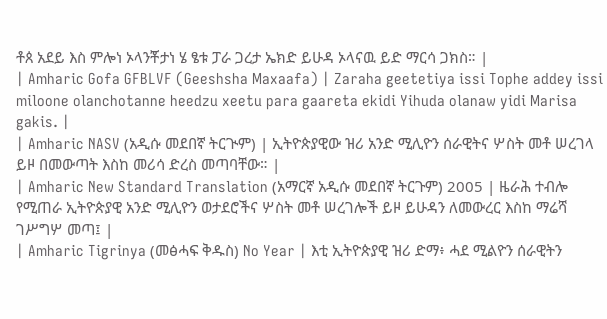ቶጰ አደይ እስ ምሎነ ኦላንቾታነ ሄ ፄቱ ፓራ ጋረታ ኤክድ ይሁዳ ኦላናዉ ይድ ማርሳ ጋክስ። |
| Amharic Gofa GFBLVF (Geeshsha Maxaafa) | Zaraha geetetiya issi Tophe addey issi miloone olanchotanne heedzu xeetu para gaareta ekidi Yihuda olanaw yidi Marisa gakis. |
| Amharic NASV (አዲሱ መደበኛ ትርጒም) | ኢትዮጵያዊው ዝሪ አንድ ሚሊዮን ሰራዊትና ሦስት መቶ ሠረገላ ይዞ በመውጣት እስከ መሪሳ ድረስ መጣባቸው። |
| Amharic New Standard Translation (አማርኛ አዲሱ መደበኛ ትርጉም) 2005 | ዜራሕ ተብሎ የሚጠራ ኢትዮጵያዊ አንድ ሚሊዮን ወታደሮችና ሦስት መቶ ሠረገሎች ይዞ ይሁዳን ለመውረር እስከ ማሬሻ ገሥግሦ መጣ፤ |
| Amharic Tigrinya (መፅሓፍ ቅዱስ) No Year | እቲ ኢትዮጵያዊ ዝሪ ድማ፥ ሓደ ሚልዮን ሰራዊትን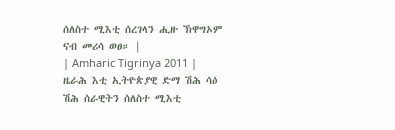ሰለስተ ሚእቲ ሰረገላን ሒዙ ኽዋግኦም ናብ መሪሳ ወፀ። |
| Amharic Tigrinya 2011 | ዜራሕ እቲ ኢትዮጵያዊ ድማ ሽሕ ሳዕ ሽሕ ሰራዊትን ሰለስተ ሚእቲ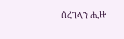ሰረገላን ሒዙ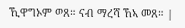ኺዋግኦም ወጸ። ናብ ማረሻ ኸኣ መጸ። |